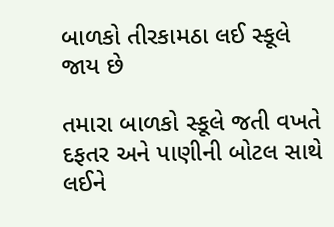બાળકો તીરકામઠા લઈ સ્કૂલે જાય છે

તમારા બાળકો સ્કૂલે જતી વખતે દફતર અને પાણીની બોટલ સાથે લઈને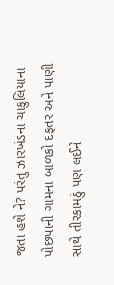જતા હશે ને? પરંતુ ઝારખંડના ચાકુલિયાના પોછપાની ગામના બાળકો દફતર અને પાણી સાથે તીરકામઠું પણ લઈને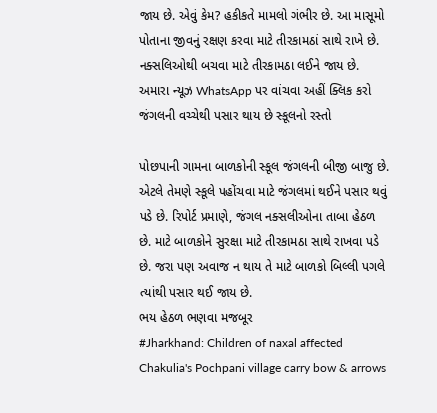જાય છે. એવું કેમ? હકીકતે મામલો ગંભીર છે. આ માસૂમો પોતાના જીવનું રક્ષણ કરવા માટે તીરકામઠાં સાથે રાખે છે. નક્સલિઓથી બચવા માટે તીરકામઠા લઈને જાય છે.
અમારા ન્યૂઝ WhatsApp પર વાંચવા અહીં ક્લિક કરો
જંગલની વચ્ચેથી પસાર થાય છે સ્કૂલનો રસ્તો

પોછપાની ગામના બાળકોની સ્કૂલ જંગલની બીજી બાજુ છે. એટલે તેમણે સ્કૂલે પહોંચવા માટે જંગલમાં થઈને પસાર થવું પડે છે. રિપોર્ટ પ્રમાણે, જંગલ નક્સલીઓના તાબા હેઠળ છે. માટે બાળકોને સુરક્ષા માટે તીરકામઠા સાથે રાખવા પડે છે. જરા પણ અવાજ ન થાય તે માટે બાળકો બિલ્લી પગલે ત્યાંથી પસાર થઈ જાય છે.
ભય હેઠળ ભણવા મજબૂર
#Jharkhand: Children of naxal affected Chakulia's Pochpani village carry bow & arrows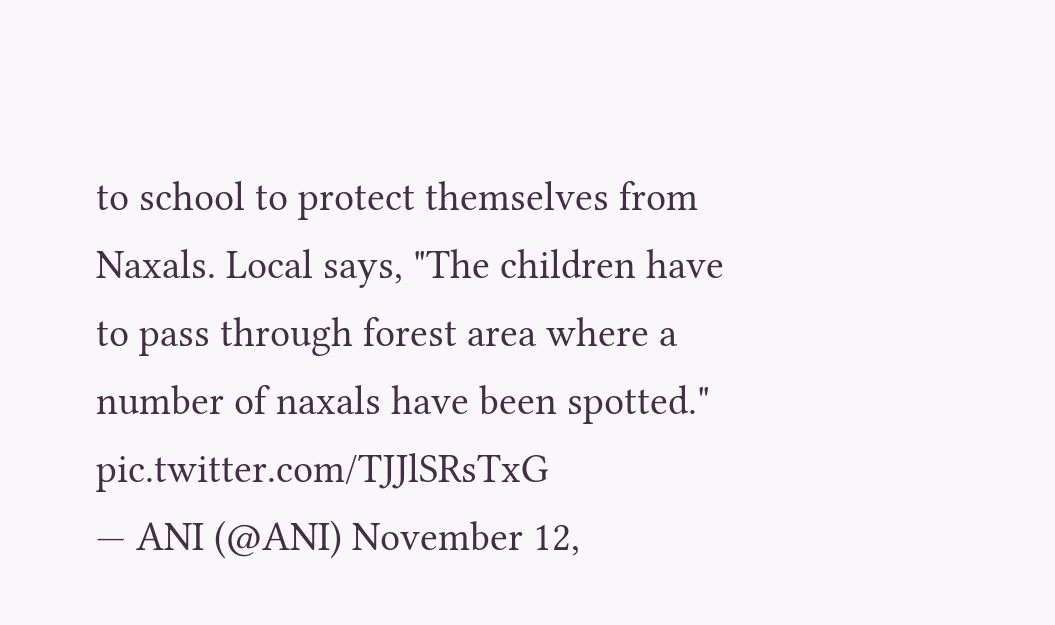to school to protect themselves from Naxals. Local says, "The children have to pass through forest area where a number of naxals have been spotted." pic.twitter.com/TJJlSRsTxG
— ANI (@ANI) November 12,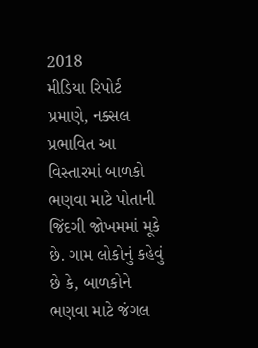2018
મીડિયા રિપોર્ટ પ્રમાણે, નક્સલ પ્રભાવિત આ વિસ્તારમાં બાળકો ભણવા માટે પોતાની જિંદગી જોખમમાં મૂકે છે. ગામ લોકોનું કહેવું છે કે, બાળકોને ભણવા માટે જંગલ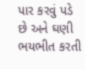પાર કરવું પડે છે અને ઘણી ભયભીત કરતી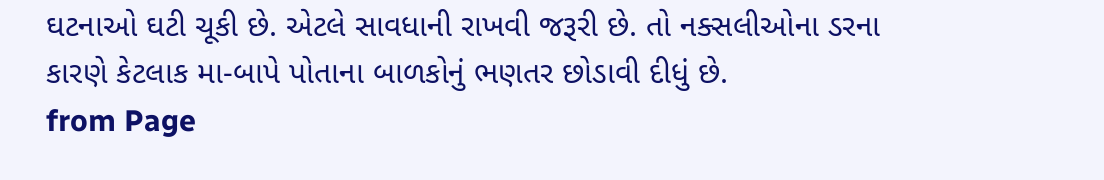ઘટનાઓ ઘટી ચૂકી છે. એટલે સાવધાની રાખવી જરૂરી છે. તો નક્સલીઓના ડરના કારણે કેટલાક મા-બાપે પોતાના બાળકોનું ભણતર છોડાવી દીધું છે.
from Page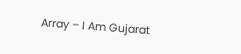Array – I Am Gujarat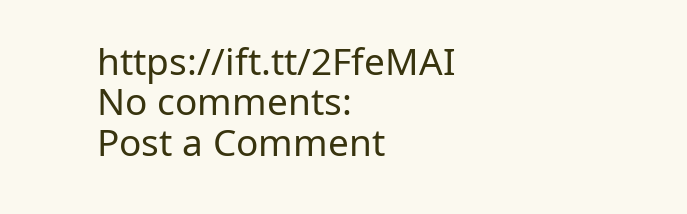https://ift.tt/2FfeMAI
No comments:
Post a Comment